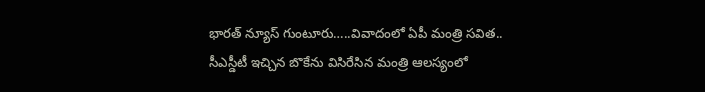భారత్ న్యూస్ గుంటూరు…..వివాదంలో ఏపీ మంత్రి సవిత.. సీఎస్డీటీ ఇచ్చిన బొకేను విసిరేసిన మంత్రి ఆలస్యంలో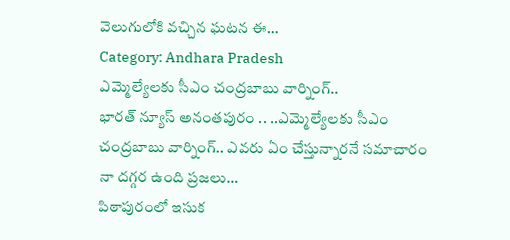వెలుగులోకి వచ్చిన ఘటన ఈ…
Category: Andhara Pradesh
ఎమ్మెల్యేలకు సీఎం చంద్రబాబు వార్నింగ్..
భారత్ న్యూస్ అనంతపురం .. ..ఎమ్మెల్యేలకు సీఎం చంద్రబాబు వార్నింగ్.. ఎవరు ఏం చేస్తున్నారనే సమాచారం నా దగ్గర ఉంది ప్రజలు…
పిఠాపురంలో ఇసుక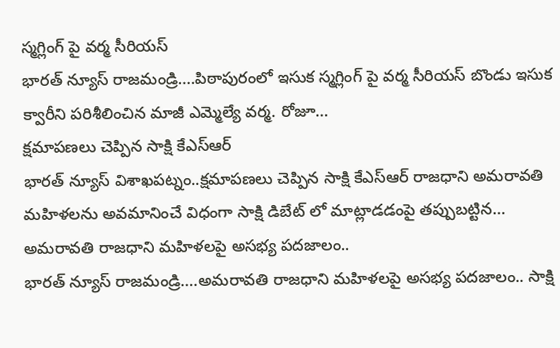స్మగ్లింగ్ పై వర్మ సీరియస్
భారత్ న్యూస్ రాజమండ్రి….పిఠాపురంలో ఇసుక స్మగ్లింగ్ పై వర్మ సీరియస్ బొండు ఇసుక క్వారీని పరిశీలించిన మాజీ ఎమ్మెల్యే వర్మ. రోజూ…
క్షమాపణలు చెప్పిన సాక్షి కేఎస్ఆర్
భారత్ న్యూస్ విశాఖపట్నం..క్షమాపణలు చెప్పిన సాక్షి కేఎస్ఆర్ రాజధాని అమరావతి మహిళలను అవమానించే విధంగా సాక్షి డిబేట్ లో మాట్లాడడంపై తప్పుబట్టిన…
అమరావతి రాజధాని మహిళలపై అసభ్య పదజాలం..
భారత్ న్యూస్ రాజమండ్రి….అమరావతి రాజధాని మహిళలపై అసభ్య పదజాలం.. సాక్షి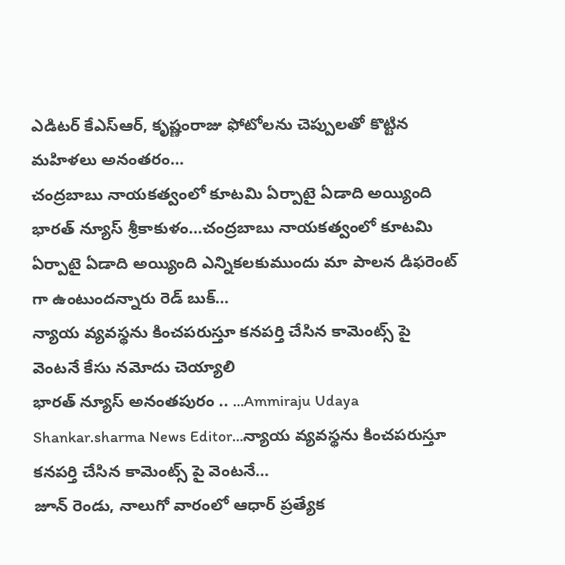ఎడిటర్ కేఎస్ఆర్, కృష్ణంరాజు ఫోటోలను చెప్పులతో కొట్టిన మహిళలు అనంతరం…
చంద్రబాబు నాయకత్వంలో కూటమి ఏర్పాటై ఏడాది అయ్యింది
భారత్ న్యూస్ శ్రీకాకుళం…చంద్రబాబు నాయకత్వంలో కూటమి ఏర్పాటై ఏడాది అయ్యింది ఎన్నికలకుముందు మా పాలన డిఫరెంట్ గా ఉంటుందన్నారు రెడ్ బుక్…
న్యాయ వ్యవస్థను కించపరుస్తూ కనపర్తి చేసిన కామెంట్స్ పై వెంటనే కేసు నమోదు చెయ్యాలి
భారత్ న్యూస్ అనంతపురం .. …Ammiraju Udaya Shankar.sharma News Editor…న్యాయ వ్యవస్థను కించపరుస్తూ కనపర్తి చేసిన కామెంట్స్ పై వెంటనే…
జూన్ రెండు, నాలుగో వారంలో ఆధార్ ప్రత్యేక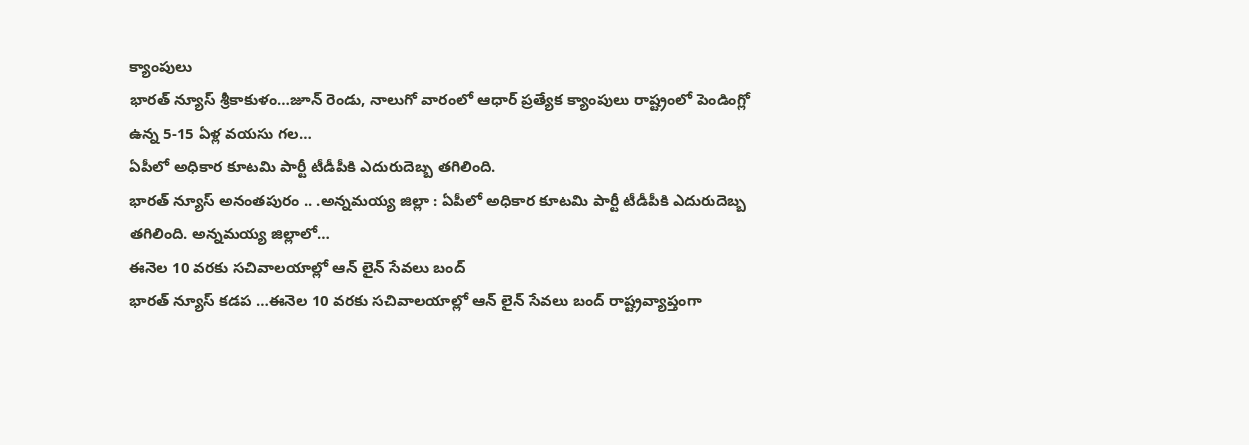క్యాంపులు
భారత్ న్యూస్ శ్రీకాకుళం…జూన్ రెండు, నాలుగో వారంలో ఆధార్ ప్రత్యేక క్యాంపులు రాష్ట్రంలో పెండింగ్లో ఉన్న 5-15 ఏళ్ల వయసు గల…
ఏపీలో అధికార కూటమి పార్టీ టీడీపీకి ఎదురుదెబ్బ తగిలింది.
భారత్ న్యూస్ అనంతపురం .. .అన్నమయ్య జిల్లా : ఏపీలో అధికార కూటమి పార్టీ టీడీపీకి ఎదురుదెబ్బ తగిలింది. అన్నమయ్య జిల్లాలో…
ఈనెల 10 వరకు సచివాలయాల్లో ఆన్ లైన్ సేవలు బంద్
భారత్ న్యూస్ కడప …ఈనెల 10 వరకు సచివాలయాల్లో ఆన్ లైన్ సేవలు బంద్ రాష్ట్రవ్యాప్తంగా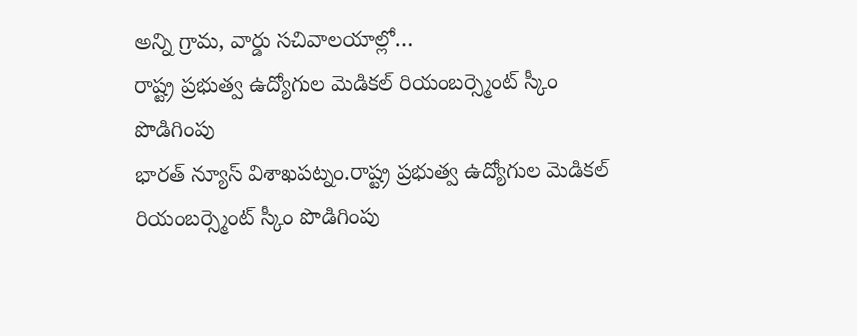అన్ని గ్రామ, వార్డు సచివాలయాల్లో…
రాష్ట్ర ప్రభుత్వ ఉద్యోగుల మెడికల్ రియంబర్స్మెంట్ స్కీం పొడిగింపు
భారత్ న్యూస్ విశాఖపట్నం.రాష్ట్ర ప్రభుత్వ ఉద్యోగుల మెడికల్ రియంబర్స్మెంట్ స్కీం పొడిగింపు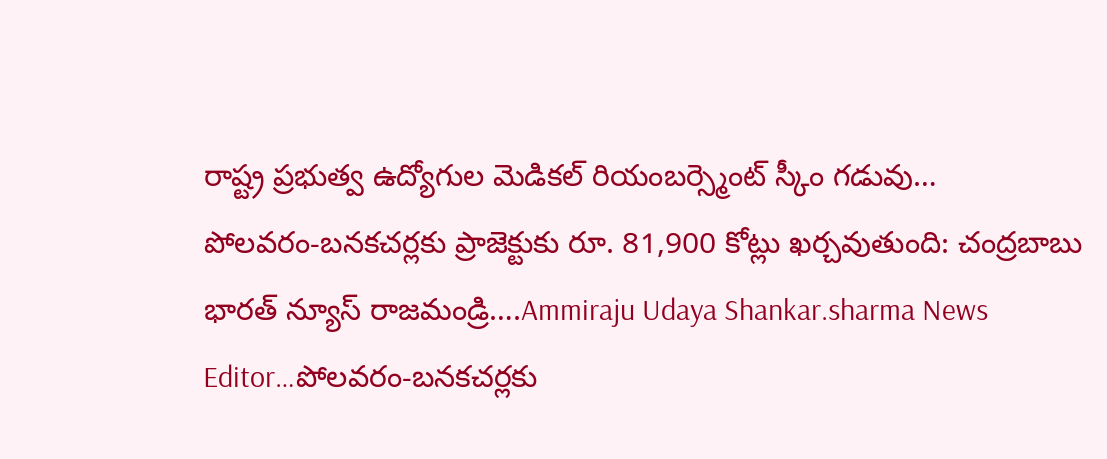రాష్ట్ర ప్రభుత్వ ఉద్యోగుల మెడికల్ రియంబర్స్మెంట్ స్కీం గడువు…
పోలవరం-బనకచర్లకు ప్రాజెక్టుకు రూ. 81,900 కోట్లు ఖర్చవుతుంది: చంద్రబాబు
భారత్ న్యూస్ రాజమండ్రి….Ammiraju Udaya Shankar.sharma News Editor…పోలవరం-బనకచర్లకు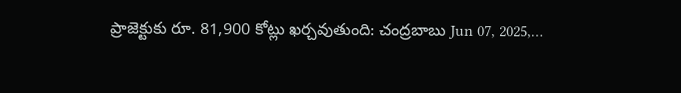ప్రాజెక్టుకు రూ. 81,900 కోట్లు ఖర్చవుతుంది: చంద్రబాబు Jun 07, 2025,…